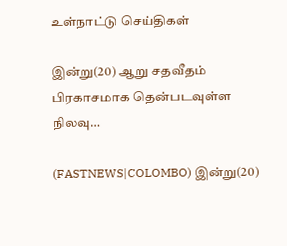உள்நாட்டு செய்திகள்

இன்று(20) ஆறு சதவீதம் பிரகாசமாக தென்படவுள்ள நிலவு…

(FASTNEWS|COLOMBO) இன்று(20)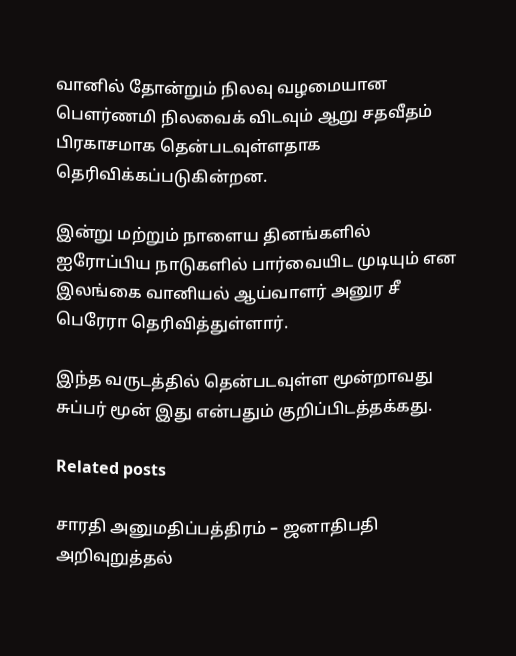வானில் தோன்றும் நிலவு வழமையான பௌர்ணமி நிலவைக் விடவும் ஆறு சதவீதம் பிரகாசமாக தென்படவுள்ளதாக தெரிவிக்கப்படுகின்றன.

இன்று மற்றும் நாளைய தினங்களில் ஐரோப்பிய நாடுகளில் பார்வையிட முடியும் என இலங்கை வானியல் ஆய்வாளர் அனுர சீ பெரேரா தெரிவித்துள்ளார்.

இந்த வருடத்தில் தென்படவுள்ள மூன்றாவது சுப்பர் மூன் இது என்பதும் குறிப்பிடத்தக்கது.

Related posts

சாரதி அனுமதிப்பத்திரம் – ஜனாதிபதி அறிவுறுத்தல்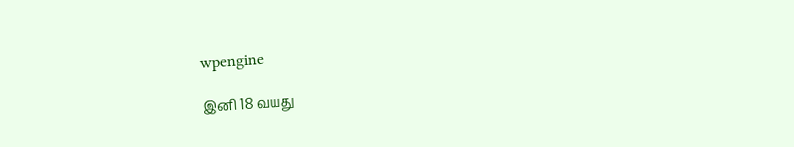wpengine

இனி 18 வயது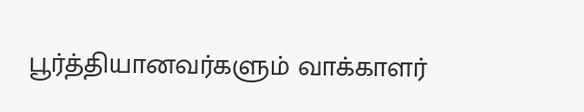பூர்த்தியானவர்களும் வாக்காளர்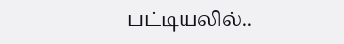பட்டியலில்..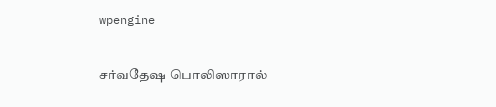wpengine

சர்வதேஷ பொலிஸாரால்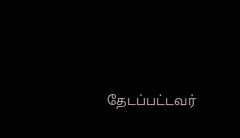தேடப்பட்டவர்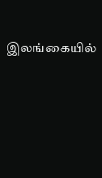இலங்கையில்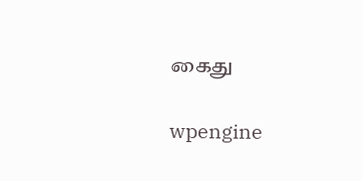கைது

wpengine